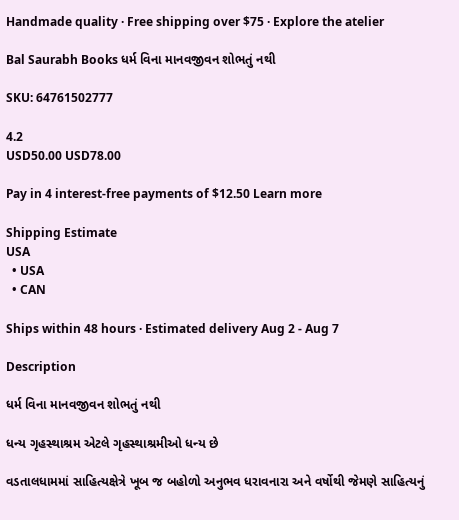Handmade quality · Free shipping over $75 · Explore the atelier

Bal Saurabh Books ધર્મ વિના માનવજીવન શોભતું નથી

SKU: 64761502777

4.2
USD50.00 USD78.00

Pay in 4 interest-free payments of $12.50 Learn more

Shipping Estimate
USA
  • USA
  • CAN

Ships within 48 hours · Estimated delivery Aug 2 - Aug 7

Description

ધર્મ વિના માનવજીવન શોભતું નથી

ધન્ય ગૃહસ્થાશ્રમ એટલે ગૃહસ્થાશ્રમીઓ ધન્ય છે

વડતાલધામમાં સાહિત્યક્ષેત્રે ખૂબ જ બહોળો અનુભવ ધરાવનારા અને વર્ષોથી જેમણે સાહિત્યનું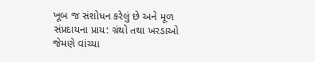ખૂબ જ સંશોધન કરેલું છે અને મૂળ સંપ્રદાયના પ્રાય: ગ્રંથો તથા ખરડાઓ જેમણે વાંચ્યા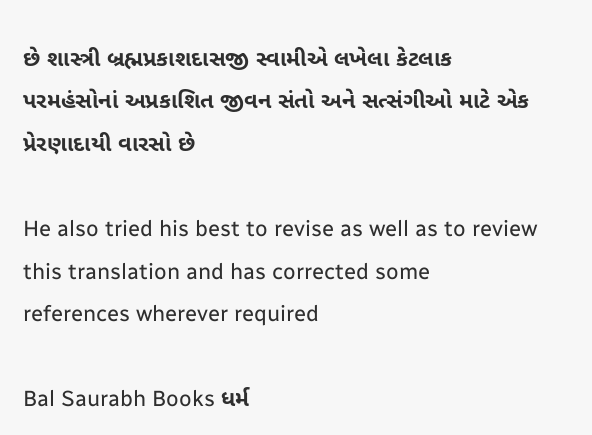છે શાસ્ત્રી બ્રહ્મપ્રકાશદાસજી સ્વામીએ લખેલા કેટલાક પરમહંસોનાં અપ્રકાશિત જીવન સંતો અને સત્સંગીઓ માટે એક પ્રેરણાદાયી વારસો છે

He also tried his best to revise as well as to review this translation and has corrected some references wherever required

Bal Saurabh Books ધર્મ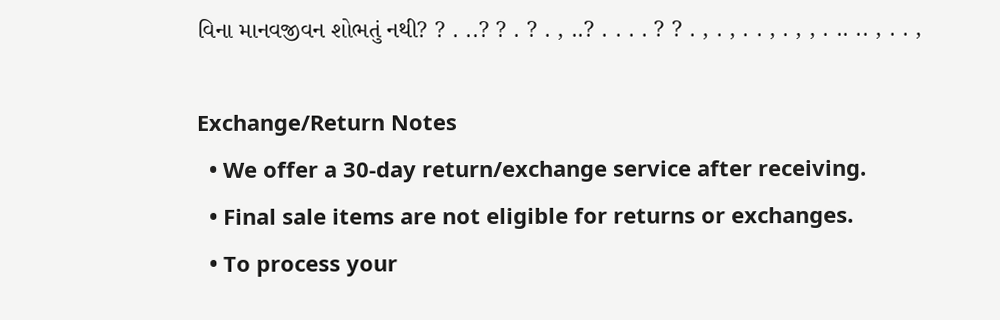વિના માનવજીવન શોભતું નથી? ? . ..? ? . ? . , ..? . . . . ? ? . , . , . . , . , , . .. .. , . . ,

Exchange/Return Notes
  • We offer a 30-day return/exchange service after receiving.
  • Final sale items are not eligible for returns or exchanges.
  • To process your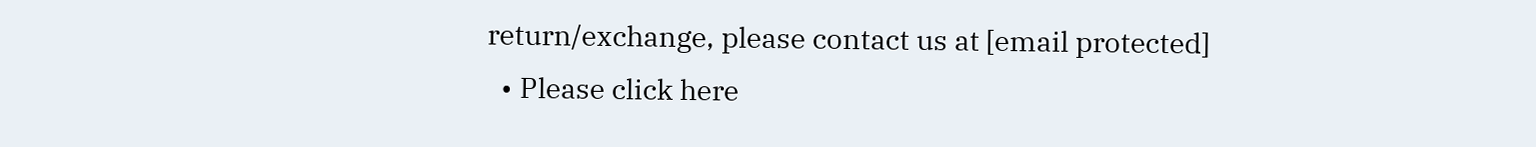return/exchange, please contact us at [email protected]
  • Please click here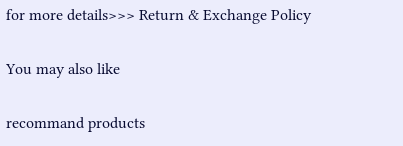for more details>>> Return & Exchange Policy

You may also like

recommand products